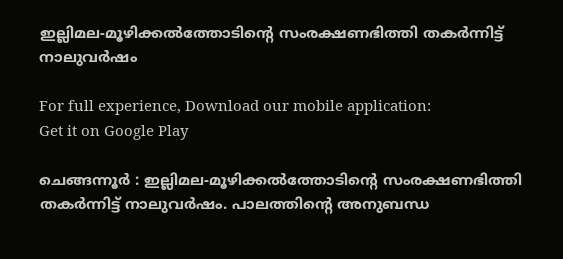ഇല്ലിമല-മൂഴിക്കൽത്തോടിന്റെ സംരക്ഷണഭിത്തി തകർന്നിട്ട് നാലുവർഷം

For full experience, Download our mobile application:
Get it on Google Play

ചെങ്ങന്നൂര്‍ : ഇല്ലിമല-മൂഴിക്കൽത്തോടിന്റെ സംരക്ഷണഭിത്തി തകർന്നിട്ട് നാലുവർഷം. പാലത്തിന്റെ അനുബന്ധ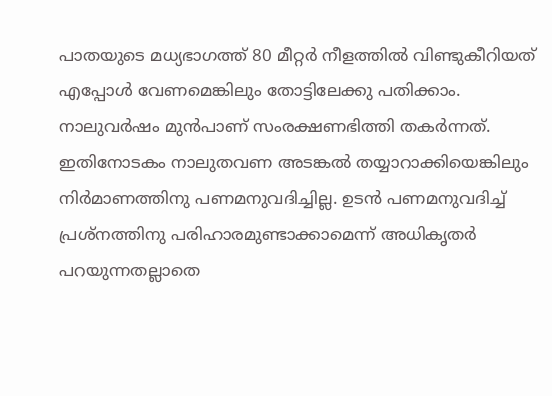പാതയുടെ മധ്യഭാഗത്ത്‌ 80 മീറ്റർ നീളത്തിൽ വിണ്ടുകീറിയത് എപ്പോൾ വേണമെങ്കിലും തോട്ടിലേക്കു പതിക്കാം. നാലുവർഷം മുൻപാണ് സംരക്ഷണഭിത്തി തകർന്നത്. ഇതിനോടകം നാലുതവണ അടങ്കൽ തയ്യാറാക്കിയെങ്കിലും നിർമാണത്തിനു പണമനുവദിച്ചില്ല. ഉടൻ പണമനുവദിച്ച് പ്രശ്നത്തിനു പരിഹാരമുണ്ടാക്കാമെന്ന് അധികൃതർ പറയുന്നതല്ലാതെ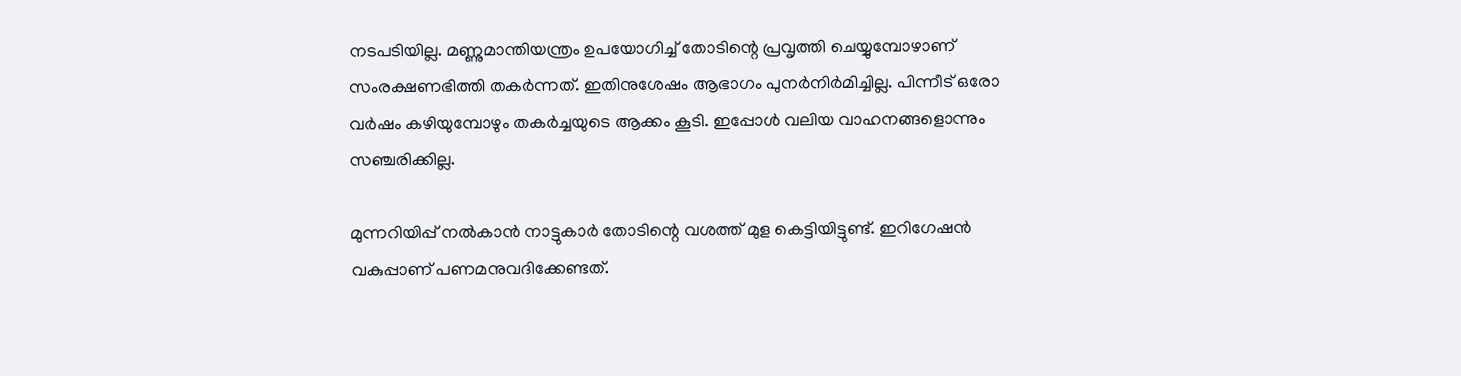നടപടിയില്ല. മണ്ണുമാന്തിയന്ത്രം ഉപയോഗിച്ച് തോടിന്റെ പ്രവൃത്തി ചെയ്യുമ്പോഴാണ് സംരക്ഷണഭിത്തി തകർന്നത്. ഇതിനുശേഷം ആഭാഗം പുനർനിർമിച്ചില്ല. പിന്നീട് ഒരോ വർഷം കഴിയുമ്പോഴും തകർച്ചയുടെ ആക്കം കൂടി. ഇപ്പോൾ വലിയ വാഹനങ്ങളൊന്നും സഞ്ചരിക്കില്ല.

മുന്നറിയിപ്പ് നൽകാൻ നാട്ടുകാർ തോടിന്റെ വശത്ത് മുള കെട്ടിയിട്ടുണ്ട്. ഇറിഗേഷൻ വകുപ്പാണ് പണമനുവദിക്കേണ്ടത്.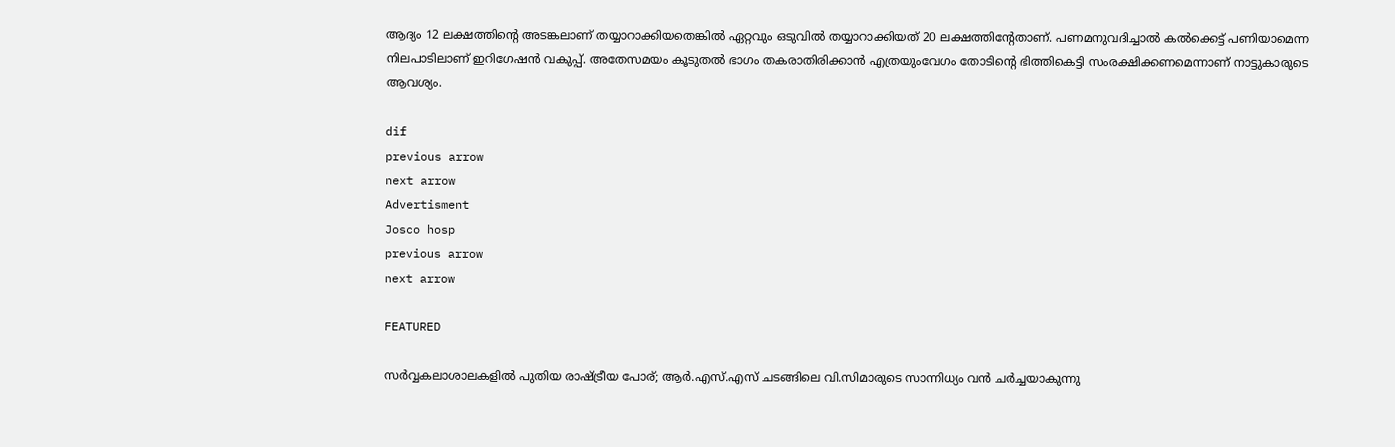ആദ്യം 12 ലക്ഷത്തിന്റെ അടങ്കലാണ് തയ്യാറാക്കിയതെങ്കിൽ ഏറ്റവും ഒടുവിൽ തയ്യാറാക്കിയത് 20 ലക്ഷത്തിന്റേതാണ്. പണമനുവദിച്ചാൽ കൽക്കെട്ട് പണിയാമെന്ന നിലപാടിലാണ് ഇറിഗേഷൻ വകുപ്പ്. അതേസമയം കൂടുതൽ ഭാഗം തകരാതിരിക്കാൻ എത്രയുംവേഗം തോടിന്റെ ഭിത്തികെട്ടി സംരക്ഷിക്കണമെന്നാണ് നാട്ടുകാരുടെ ആവശ്യം.

dif
previous arrow
next arrow
Advertisment
Josco hosp
previous arrow
next arrow

FEATURED

സർവ്വകലാശാലകളിൽ പുതിയ രാഷ്ട്രീയ പോര്; ആർ.എസ്.എസ് ചടങ്ങിലെ വി.സിമാരുടെ സാന്നിധ്യം വൻ ചർച്ചയാകുന്നു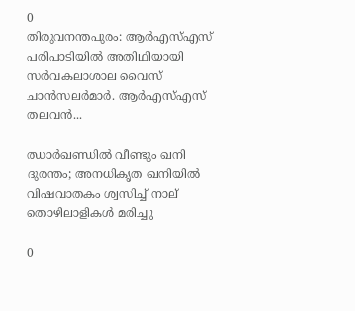0
തിരുവനന്തപുരം: ആർഎസ്എസ് പരിപാടിയിൽ അതിഥിയായി സർവകലാശാല വൈസ് ചാൻസലർമാർ. ആർഎസ്എസ് തലവൻ...

ഝാർഖണ്ഡിൽ വീണ്ടും ഖനി ദുരന്തം; അനധികൃത ഖനിയിൽ വിഷവാതകം ശ്വസിച്ച് നാല് തൊഴിലാളികൾ മരിച്ചു

0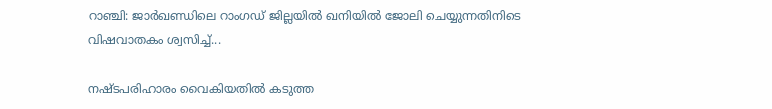റാഞ്ചി: ജാര്‍ഖണ്ഡിലെ റാംഗഡ് ജില്ലയിൽ ഖനിയില്‍ ജോലി ചെയ്യുന്നതിനിടെ വിഷവാതകം ശ്വസിച്ച്...

നഷ്ടപരിഹാരം വൈകിയതിൽ കടുത്ത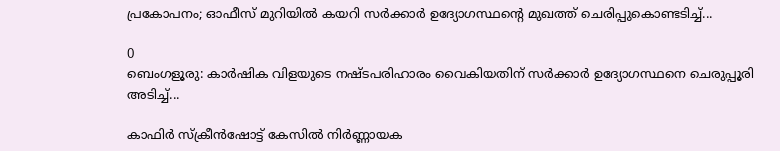പ്രകോപനം; ഓഫീസ് മുറിയിൽ കയറി സർക്കാർ ഉദ്യോഗസ്ഥന്റെ മുഖത്ത് ചെരിപ്പുകൊണ്ടടിച്ച്...

0
ബെംഗളൂരു: കാർഷിക വിളയുടെ നഷ്ടപരിഹാരം വൈകിയതിന് സര്‍ക്കാര്‍ ഉദ്യോഗസ്ഥനെ ചെരുപ്പൂരി അടിച്ച്...

കാഫിർ സ്ക്രീൻഷോട്ട് കേസിൽ നിർണ്ണായക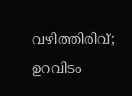വഴിത്തിരിവ്; ഉറവിടം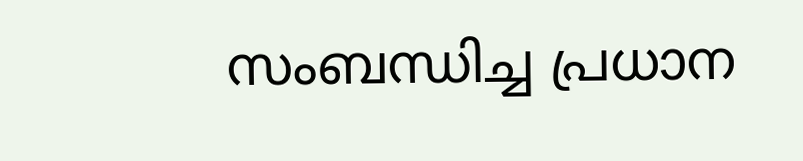സംബന്ധിച്ച പ്രധാന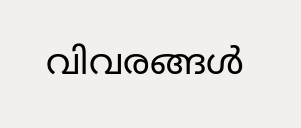വിവരങ്ങൾ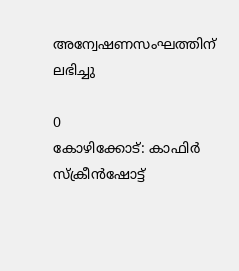അന്വേഷണസംഘത്തിന് ലഭിച്ചു

0
കോഴിക്കോട്: കാഫിര്‍ സ്‌ക്രീന്‍ഷോട്ട്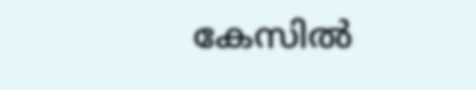കേസില്‍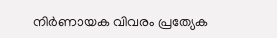നിര്‍ണായക വിവരം പ്രത്യേക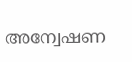അന്വേഷണ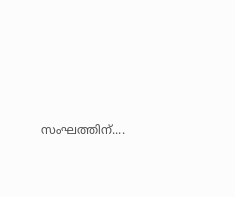സംഘത്തിന്....